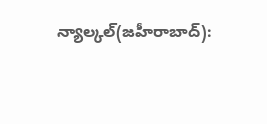న్యాల్కల్(జహీరాబాద్):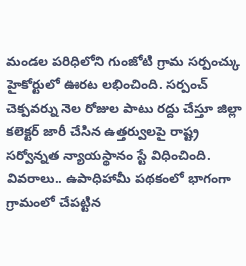మండల పరిధిలోని గుంజోటి గ్రామ సర్పంచ్కు హైకోర్టులో ఊరట లభించింది. సర్పంచ్ చెక్పవర్ను నెల రోజుల పాటు రద్దు చేస్తూ జిల్లా కలెక్టర్ జారీ చేసిన ఉత్తర్వులపై రాష్ట్ర సర్వోన్నత న్యాయస్థానం స్టే విధించింది. వివరాలు.. ఉపాధిహామీ పథకంలో భాగంగా గ్రామంలో చేపట్టిన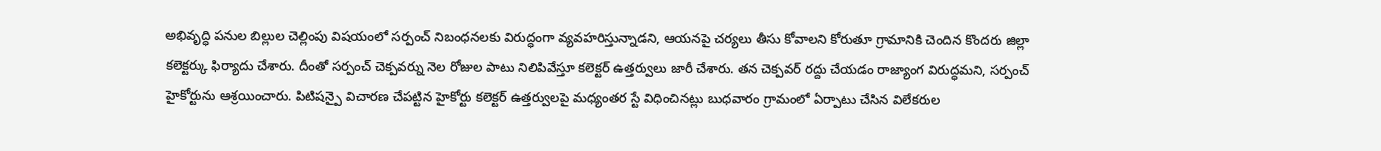అభివృద్ధి పనుల బిల్లుల చెల్లింపు విషయంలో సర్పంచ్ నిబంధనలకు విరుద్ధంగా వ్యవహరిస్తున్నాడని, ఆయనపై చర్యలు తీసు కోవాలని కోరుతూ గ్రామానికి చెందిన కొందరు జిల్లా కలెక్టర్కు ఫిర్యాదు చేశారు. దీంతో సర్పంచ్ చెక్పవర్ను నెల రోజుల పాటు నిలిపివేస్తూ కలెక్టర్ ఉత్తర్వులు జారీ చేశారు. తన చెక్పవర్ రద్దు చేయడం రాజ్యాంగ విరుద్ధమని, సర్పంచ్ హైకోర్టును ఆశ్రయించారు. పిటిషన్పై విచారణ చేపట్టిన హైకోర్టు కలెక్టర్ ఉత్తర్వులపై మధ్యంతర స్టే విధించినట్లు బుధవారం గ్రామంలో ఏర్పాటు చేసిన విలేకరుల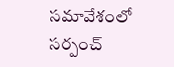సమావేశంలో సర్పంచ్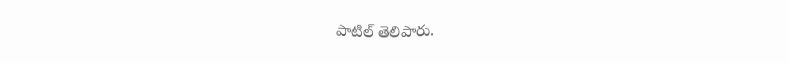పాటిల్ తెలిపారు.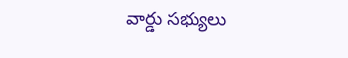వార్డు సభ్యులు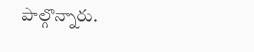పాల్గొన్నారు.